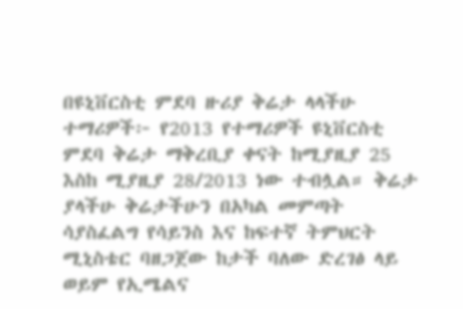በዩኒቨርስቲ ምደባ ዙሪያ ቅሬታ ላላችሁ ተማሪዎች፦ የ2013 የተማሪዎች ዩኒቨርስቲ ምደባ ቅሬታ ማቅረቢያ ቀናት ከሚያዚያ 25 እስከ ሚያዚያ 28/2013 ነው ተብሏል። ቅሬታ ያላችሁ ቅሬታችሁን በአካል መምጣት ሳያስፈልግ የሳይንስ እና ከፍተኛ ትምህርት ሚኒስቴር ባዘጋጀው ከታች ባለው ድረገፅ ላይ ወይም የኢሜልና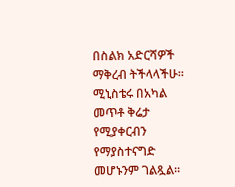በስልክ አድርሻዎች ማቅረብ ትችላላችሁ። ሚኒስቴሩ በአካል መጥቶ ቅሬታ የሚያቀርብን የማያስተናግድ መሆኑንም ገልጿል።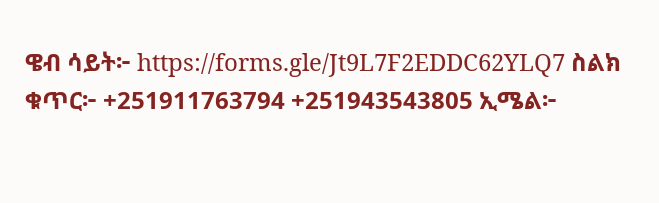ዌብ ሳይት፦ https://forms.gle/Jt9L7F2EDDC62YLQ7 ስልክ ቁጥር፦ +251911763794 +251943543805 ኢሜል፦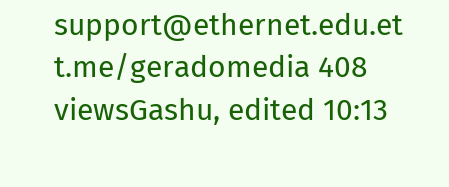support@ethernet.edu.et t.me/geradomedia 408 viewsGashu, edited 10:13